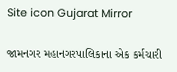Site icon Gujarat Mirror

જામનગર મહાનગરપાલિકાના એક કર્મચારી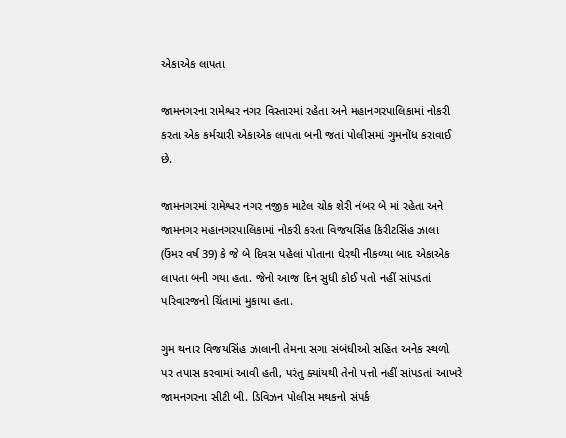એકાએક લાપતા

જામનગરના રામેશ્વર નગર વિસ્તારમાં રહેતા અને મહાનગરપાલિકામાં નોકરી કરતા એક કર્મચારી એકાએક લાપતા બની જતાં પોલીસમાં ગુમનોંધ કરાવાઈ છે.

જામનગરમાં રામેશ્વર નગર નજીક માટેલ ચોક શેરી નંબર બે માં રહેતા અને જામનગર મહાનગરપાલિકામાં નોકરી કરતા વિજયસિંહ કિરીટસિંહ ઝાલા (ઉંમર વર્ષ 39) કે જે બે દિવસ પહેલાં પોતાના ઘેરથી નીકળ્યા બાદ એકાએક લાપતા બની ગયા હતા. જેનો આજ દિન સુધી કોઈ પતો નહીં સાંપડતાં પરિવારજનો ચિંતામાં મુકાયા હતા.

ગુમ થનાર વિજયસિંહ ઝાલાની તેમના સગા સંબંધીઓ સહિત અનેક સ્થળો પર તપાસ કરવામાં આવી હતી, પરંતુ ક્યાંયથી તેનો પત્તો નહીં સાંપડતાં આખરે જામનગરના સીટી બી. ડિવિઝન પોલીસ મથકનો સંપર્ક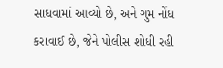સાધવામાં આવ્યો છે, અને ગુમ નોંધ કરાવાઈ છે, જેને પોલીસ શોધી રહી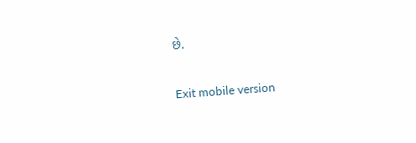છે.

Exit mobile version